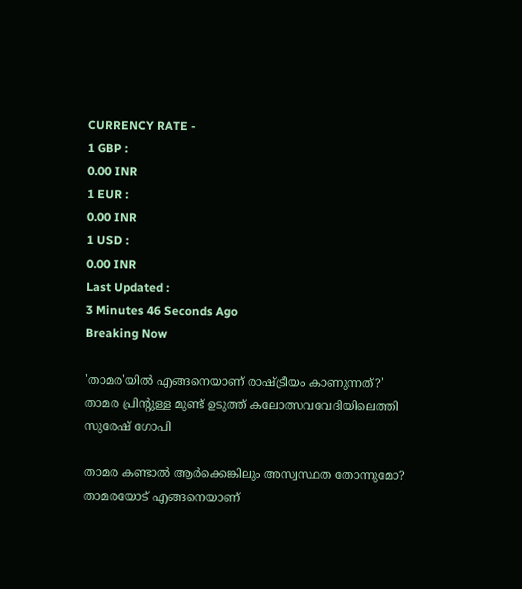CURRENCY RATE -
1 GBP :
0.00 INR
1 EUR :
0.00 INR
1 USD :
0.00 INR
Last Updated :
3 Minutes 46 Seconds Ago
Breaking Now

'താമര'യില്‍ എങ്ങനെയാണ് രാഷ്ട്രീയം കാണുന്നത്?' താമര പ്രിന്റുള്ള മുണ്ട് ഉടുത്ത് കലോത്സവവേദിയിലെത്തി സുരേഷ് ഗോപി

താമര കണ്ടാല്‍ ആര്‍ക്കെങ്കിലും അസ്വസ്ഥത തോന്നുമോ? താമരയോട് എങ്ങനെയാണ്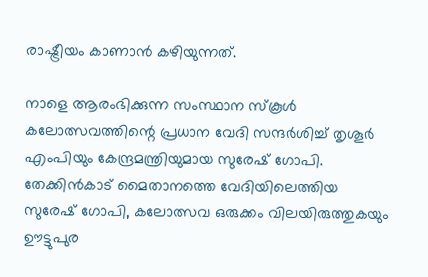രാഷ്ട്രീയം കാണാന്‍ കഴിയുന്നത്.

നാളെ ആരംഭിക്കുന്ന സംസ്ഥാന സ്‌കൂള്‍ കലോത്സവത്തിന്റെ പ്രധാന വേദി സന്ദര്‍ശിച്ച് തൃശൂര്‍ എംപിയും കേന്ദ്രമന്ത്രിയുമായ സുരേഷ് ഗോപി. തേക്കിന്‍കാട് മൈതാനത്തെ വേദിയിലെത്തിയ സുരേഷ് ഗോപി, കലോത്സവ ഒരുക്കം വിലയിരുത്തുകയും ഊട്ടുപുര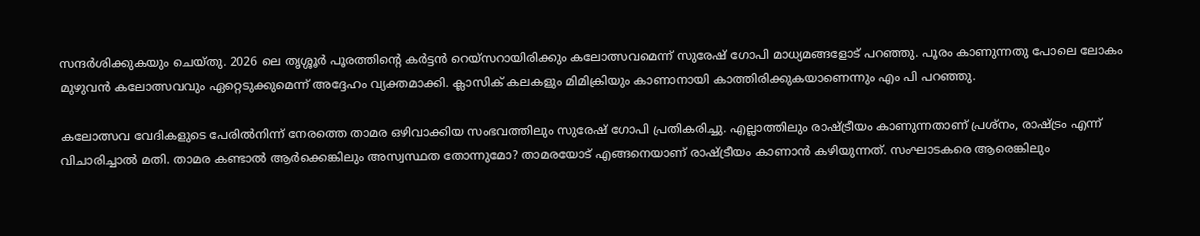സന്ദര്‍ശിക്കുകയും ചെയ്തു. 2026 ലെ തൃശ്ശൂര്‍ പൂരത്തിന്റെ കര്‍ട്ടന്‍ റെയ്സറായിരിക്കും കലോത്സവമെന്ന് സുരേഷ് ഗോപി മാധ്യമങ്ങളോട് പറഞ്ഞു. പൂരം കാണുന്നതു പോലെ ലോകം മുഴുവന്‍ കലോത്സവവും ഏറ്റെടുക്കുമെന്ന് അദ്ദേഹം വ്യക്തമാക്കി. ക്ലാസിക് കലകളും മിമിക്രിയും കാണാനായി കാത്തിരിക്കുകയാണെന്നും എം പി പറഞ്ഞു.

കലോത്സവ വേദികളുടെ പേരില്‍നിന്ന് നേരത്തെ താമര ഒഴിവാക്കിയ സംഭവത്തിലും സുരേഷ് ഗോപി പ്രതികരിച്ചു. എല്ലാത്തിലും രാഷ്ട്രീയം കാണുന്നതാണ് പ്രശ്നം, രാഷ്ട്രം എന്ന് വിചാരിച്ചാല്‍ മതി. താമര കണ്ടാല്‍ ആര്‍ക്കെങ്കിലും അസ്വസ്ഥത തോന്നുമോ? താമരയോട് എങ്ങനെയാണ് രാഷ്ട്രീയം കാണാന്‍ കഴിയുന്നത്. സംഘാടകരെ ആരെങ്കിലും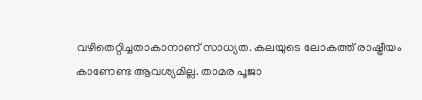വഴിതെറ്റിച്ചതാകാനാണ് സാധ്യത. കലയുടെ ലോകത്ത് രാഷ്ട്രീയം കാണേണ്ട ആവശ്യമില്ല. താമര പൂജാ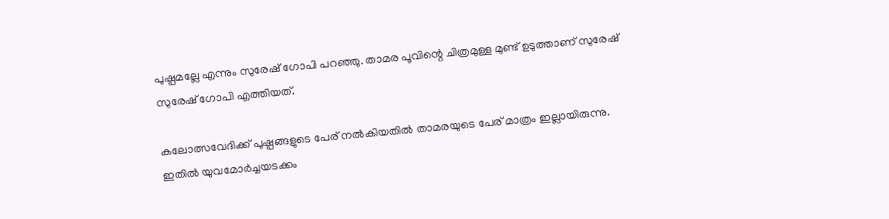പുഷ്പമല്ലേ എന്നും സുരേഷ് ഗോപി പറഞ്ഞു. താമര പൂവിന്റെ ചിത്രമുള്ള മുണ്ട് ഉടുത്താണ് സുരേഷ് സുരേഷ് ഗോപി എത്തിയത്.

കലോത്സവേദിക്ക് പുഷ്പങ്ങളുടെ പേര് നല്‍കിയതില്‍ താമരയുടെ പേര് മാത്രം ഇല്ലായിരുന്നു. ഇതില്‍ യുവമോര്‍ച്ചയടക്കം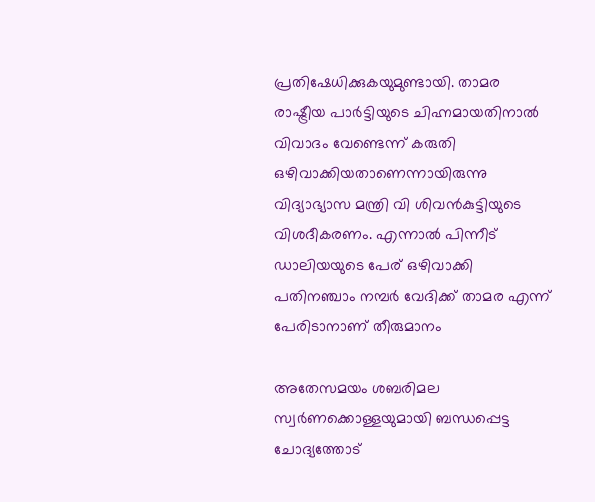പ്രതിഷേധിക്കുകയുമുണ്ടായി. താമര രാഷ്ട്രീയ പാര്‍ട്ടിയുടെ ചിഹ്നമായതിനാല്‍ വിവാദം വേണ്ടെന്ന് കരുതി ഒഴിവാക്കിയതാണെന്നായിരുന്നു വിദ്യാഭ്യാസ മന്ത്രി വി ശിവന്‍കുട്ടിയുടെ വിശദീകരണം. എന്നാല്‍ പിന്നീട് ഡാലിയയുടെ പേര് ഒഴിവാക്കി പതിനഞ്ചാം നമ്പര്‍ വേദിക്ക് താമര എന്ന് പേരിടാനാണ് തീരുമാനം

അതേസമയം ശബരിമല സ്വര്‍ണക്കൊള്ളയുമായി ബന്ധപ്പെട്ട ചോദ്യത്തോട്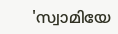'സ്വാമിയേ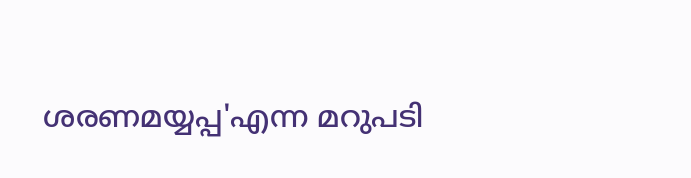ശരണമയ്യപ്പ'എന്ന മറുപടി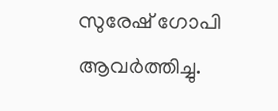സുരേഷ് ഗോപി ആവര്‍ത്തിച്ചു.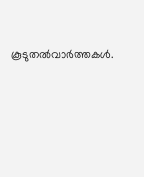കൂടുതല്‍വാര്‍ത്തകള്‍.